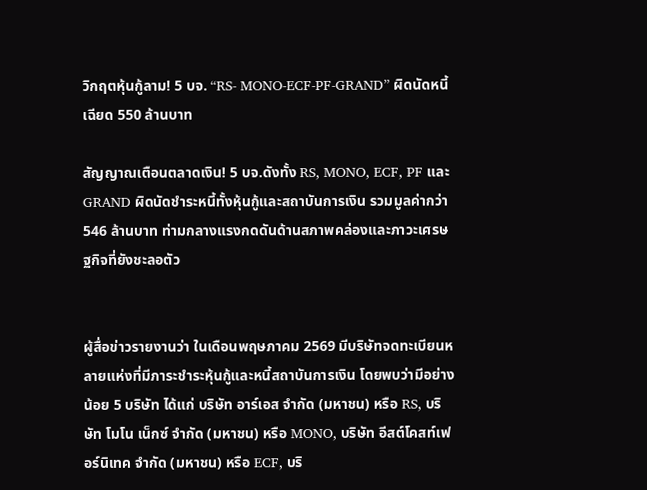วิกฤตหุ้นกู้ลาม! 5 บจ. “RS- MONO-ECF-PF-GRAND” ผิดนัดหนี้เฉียด 550 ล้านบาท

สัญญาณเตือนตลาดเงิน! 5 บจ.ดังทั้ง RS, MONO, ECF, PF และ GRAND ผิดนัดชำระหนี้ทั้งหุ้นกู้และสถาบันการเงิน รวมมูลค่ากว่า 546 ล้านบาท ท่ามกลางแรงกดดันด้านสภาพคล่องและภาวะเศรษฐกิจที่ยังชะลอตัว


ผู้สื่อข่าวรายงานว่า ในเดือนพฤษภาคม 2569 มีบริษัทจดทะเบียนหลายแห่งที่มีภาระชำระหุ้นกู้และหนี้สถาบันการเงิน โดยพบว่ามีอย่างน้อย 5 บริษัท ได้แก่ บริษัท อาร์เอส จำกัด (มหาชน) หรือ RS, บริษัท โมโน เน็กซ์ จำกัด (มหาชน) หรือ MONO, บริษัท อีสต์โคสท์เฟอร์นิเทค จำกัด (มหาชน) หรือ ECF, บริ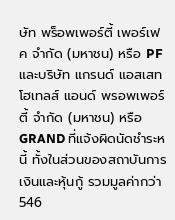ษัท พร็อพเพอร์ตี้ เพอร์เฟค จำกัด (มหาชน) หรือ PF และบริษัท แกรนด์ แอสเสท โฮเทลส์ แอนด์ พรอพเพอร์ตี้ จำกัด (มหาชน) หรือ GRAND ที่แจ้งผิดนัดชำระหนี้ ทั้งในส่วนของสถาบันการเงินและหุ้นกู้ รวมมูลค่ากว่า 546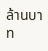ล้านบาท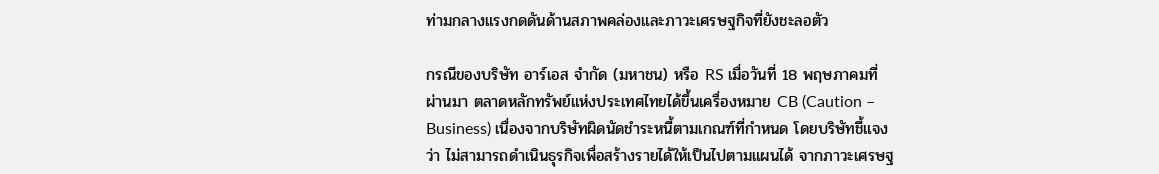ท่ามกลางแรงกดดันด้านสภาพคล่องและภาวะเศรษฐกิจที่ยังชะลอตัว

กรณีของบริษัท อาร์เอส จำกัด (มหาชน) หรือ RS เมื่อวันที่ 18 พฤษภาคมที่ผ่านมา ตลาดหลักทรัพย์แห่งประเทศไทยได้ขึ้นเครื่องหมาย CB (Caution – Business) เนื่องจากบริษัทผิดนัดชำระหนี้ตามเกณฑ์ที่กำหนด โดยบริษัทชี้แจงว่า ไม่สามารถดำเนินธุรกิจเพื่อสร้างรายได้ให้เป็นไปตามแผนได้ จากภาวะเศรษฐ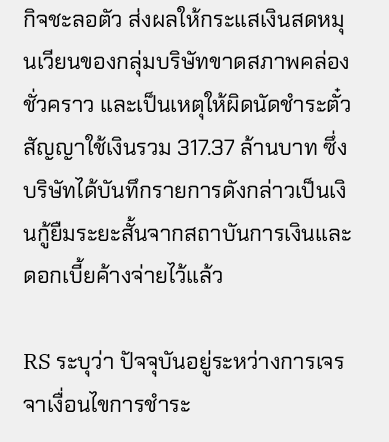กิจชะลอตัว ส่งผลให้กระแสเงินสดหมุนเวียนของกลุ่มบริษัทขาดสภาพคล่องชั่วคราว และเป็นเหตุให้ผิดนัดชำระตั๋วสัญญาใช้เงินรวม 317.37 ล้านบาท ซึ่งบริษัทได้บันทึกรายการดังกล่าวเป็นเงินกู้ยืมระยะสั้นจากสถาบันการเงินและดอกเบี้ยค้างจ่ายไว้แล้ว

RS ระบุว่า ปัจจุบันอยู่ระหว่างการเจรจาเงื่อนไขการชำระ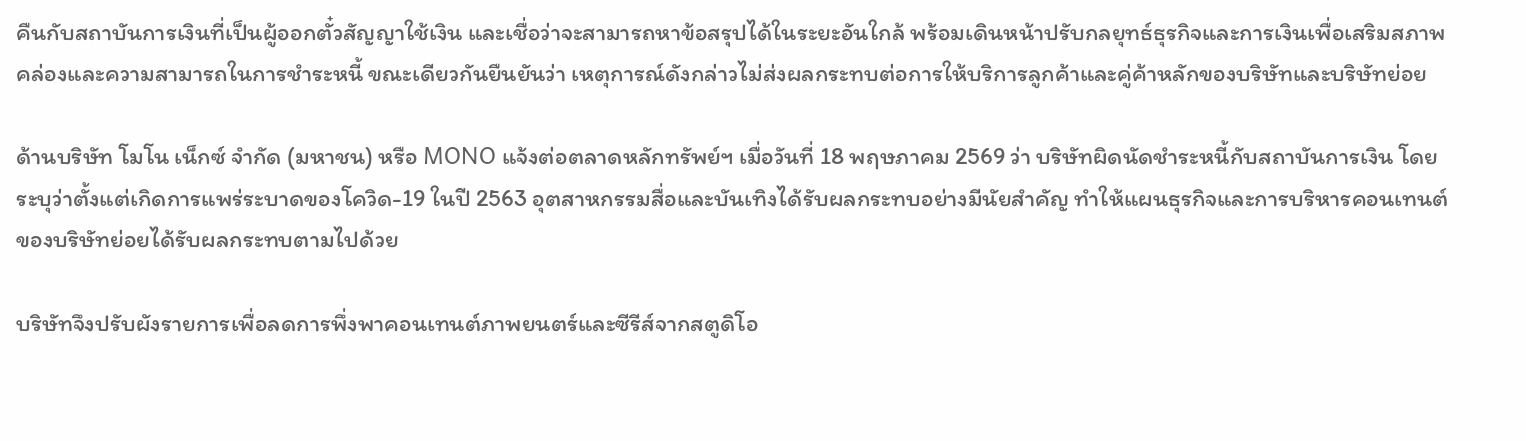คืนกับสถาบันการเงินที่เป็นผู้ออกตั๋วสัญญาใช้เงิน และเชื่อว่าจะสามารถหาข้อสรุปได้ในระยะอันใกล้ พร้อมเดินหน้าปรับกลยุทธ์ธุรกิจและการเงินเพื่อเสริมสภาพคล่องและความสามารถในการชำระหนี้ ขณะเดียวกันยืนยันว่า เหตุการณ์ดังกล่าวไม่ส่งผลกระทบต่อการให้บริการลูกค้าและคู่ค้าหลักของบริษัทและบริษัทย่อย

ด้านบริษัท โมโน เน็กซ์ จำกัด (มหาชน) หรือ MONO แจ้งต่อตลาดหลักทรัพย์ฯ เมื่อวันที่ 18 พฤษภาคม 2569 ว่า บริษัทผิดนัดชำระหนี้กับสถาบันการเงิน โดยระบุว่าตั้งแต่เกิดการแพร่ระบาดของโควิด-19 ในปี 2563 อุตสาหกรรมสื่อและบันเทิงได้รับผลกระทบอย่างมีนัยสำคัญ ทำให้แผนธุรกิจและการบริหารคอนเทนต์ของบริษัทย่อยได้รับผลกระทบตามไปด้วย

บริษัทจึงปรับผังรายการเพื่อลดการพึ่งพาคอนเทนต์ภาพยนตร์และซีรีส์จากสตูดิโอ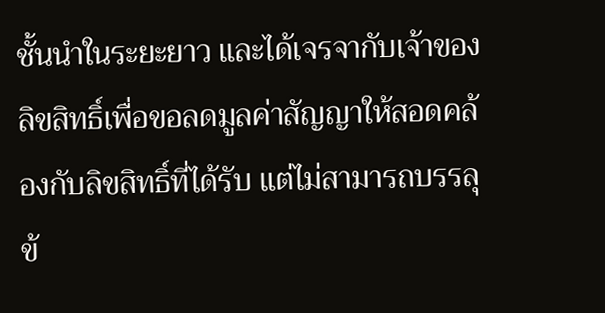ชั้นนำในระยะยาว และได้เจรจากับเจ้าของลิขสิทธิ์เพื่อขอลดมูลค่าสัญญาให้สอดคล้องกับลิขสิทธิ์ที่ได้รับ แต่ไม่สามารถบรรลุข้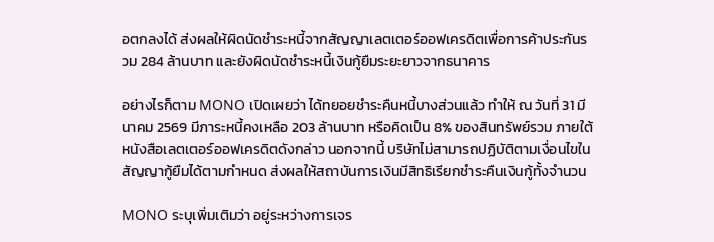อตกลงได้ ส่งผลให้ผิดนัดชำระหนี้จากสัญญาเลตเตอร์ออฟเครดิตเพื่อการค้าประกันรวม 284 ล้านบาท และยังผิดนัดชำระหนี้เงินกู้ยืมระยะยาวจากธนาคาร

อย่างไรก็ตาม MONO เปิดเผยว่า ได้ทยอยชำระคืนหนี้บางส่วนแล้ว ทำให้ ณ วันที่ 31 มีนาคม 2569 มีภาระหนี้คงเหลือ 203 ล้านบาท หรือคิดเป็น 8% ของสินทรัพย์รวม ภายใต้หนังสือเลตเตอร์ออฟเครดิตดังกล่าว นอกจากนี้ บริษัทไม่สามารถปฏิบัติตามเงื่อนไขในสัญญากู้ยืมได้ตามกำหนด ส่งผลให้สถาบันการเงินมีสิทธิเรียกชำระคืนเงินกู้ทั้งจำนวน

MONO ระบุเพิ่มเติมว่า อยู่ระหว่างการเจร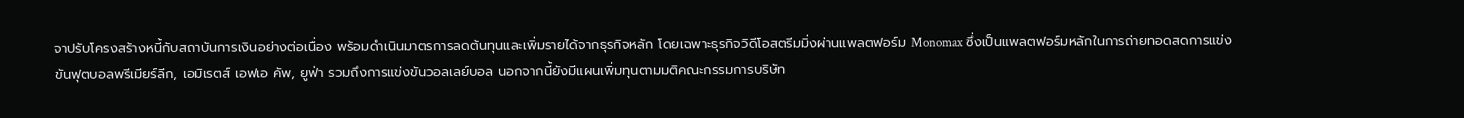จาปรับโครงสร้างหนี้กับสถาบันการเงินอย่างต่อเนื่อง พร้อมดำเนินมาตรการลดต้นทุนและเพิ่มรายได้จากธุรกิจหลัก โดยเฉพาะธุรกิจวิดีโอสตรีมมิ่งผ่านแพลตฟอร์ม Monomax ซึ่งเป็นแพลตฟอร์มหลักในการถ่ายทอดสดการแข่งขันฟุตบอลพรีเมียร์ลีก, เอมิเรตส์ เอฟเอ คัพ, ยูฟ่า รวมถึงการแข่งขันวอลเลย์บอล นอกจากนี้ยังมีแผนเพิ่มทุนตามมติคณะกรรมการบริษัท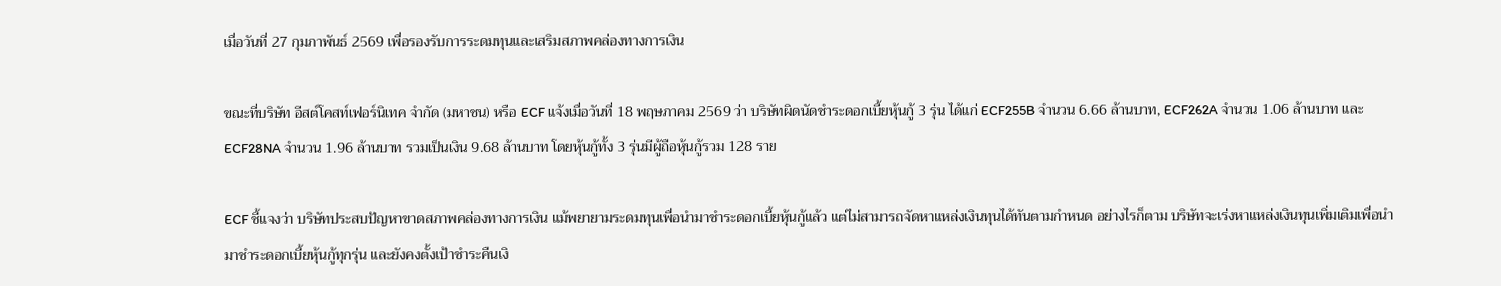เมื่อวันที่ 27 กุมภาพันธ์ 2569 เพื่อรองรับการระดมทุนและเสริมสภาพคล่องทางการเงิน

ขณะที่บริษัท อีสต์โคสท์เฟอร์นิเทค จำกัด (มหาชน) หรือ ECF แจ้งเมื่อวันที่ 18 พฤษภาคม 2569 ว่า บริษัทผิดนัดชำระดอกเบี้ยหุ้นกู้ 3 รุ่น ได้แก่ ECF255B จำนวน 6.66 ล้านบาท, ECF262A จำนวน 1.06 ล้านบาท และ ECF28NA จำนวน 1.96 ล้านบาท รวมเป็นเงิน 9.68 ล้านบาท โดยหุ้นกู้ทั้ง 3 รุ่นมีผู้ถือหุ้นกู้รวม 128 ราย

ECF ชี้แจงว่า บริษัทประสบปัญหาขาดสภาพคล่องทางการเงิน แม้พยายามระดมทุนเพื่อนำมาชำระดอกเบี้ยหุ้นกู้แล้ว แต่ไม่สามารถจัดหาแหล่งเงินทุนได้ทันตามกำหนด อย่างไรก็ตาม บริษัทจะเร่งหาแหล่งเงินทุนเพิ่มเติมเพื่อนำมาชำระดอกเบี้ยหุ้นกู้ทุกรุ่น และยังคงตั้งเป้าชำระคืนเงิ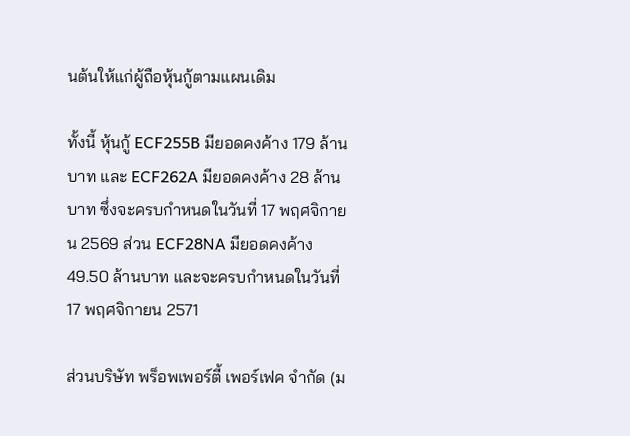นต้นให้แก่ผู้ถือหุ้นกู้ตามแผนเดิม

ทั้งนี้ หุ้นกู้ ECF255B มียอดคงค้าง 179 ล้านบาท และ ECF262A มียอดคงค้าง 28 ล้านบาท ซึ่งจะครบกำหนดในวันที่ 17 พฤศจิกายน 2569 ส่วน ECF28NA มียอดคงค้าง 49.50 ล้านบาท และจะครบกำหนดในวันที่ 17 พฤศจิกายน 2571

ส่วนบริษัท พร็อพเพอร์ตี้ เพอร์เฟค จำกัด (ม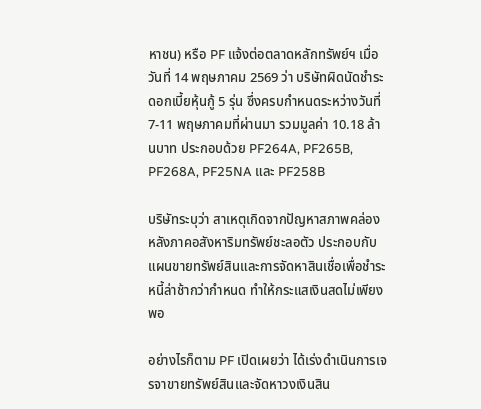หาชน) หรือ PF แจ้งต่อตลาดหลักทรัพย์ฯ เมื่อวันที่ 14 พฤษภาคม 2569 ว่า บริษัทผิดนัดชำระดอกเบี้ยหุ้นกู้ 5 รุ่น ซึ่งครบกำหนดระหว่างวันที่ 7-11 พฤษภาคมที่ผ่านมา รวมมูลค่า 10.18 ล้านบาท ประกอบด้วย PF264A, PF265B, PF268A, PF25NA และ PF258B

บริษัทระบุว่า สาเหตุเกิดจากปัญหาสภาพคล่อง หลังภาคอสังหาริมทรัพย์ชะลอตัว ประกอบกับแผนขายทรัพย์สินและการจัดหาสินเชื่อเพื่อชำระหนี้ล่าช้ากว่ากำหนด ทำให้กระแสเงินสดไม่เพียงพอ

อย่างไรก็ตาม PF เปิดเผยว่า ได้เร่งดำเนินการเจรจาขายทรัพย์สินและจัดหาวงเงินสิน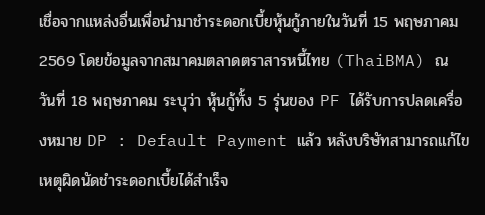เชื่อจากแหล่งอื่นเพื่อนำมาชำระดอกเบี้ยหุ้นกู้ภายในวันที่ 15 พฤษภาคม 2569 โดยข้อมูลจากสมาคมตลาดตราสารหนี้ไทย (ThaiBMA) ณ วันที่ 18 พฤษภาคม ระบุว่า หุ้นกู้ทั้ง 5 รุ่นของ PF ได้รับการปลดเครื่องหมาย DP : Default Payment แล้ว หลังบริษัทสามารถแก้ไขเหตุผิดนัดชำระดอกเบี้ยได้สำเร็จ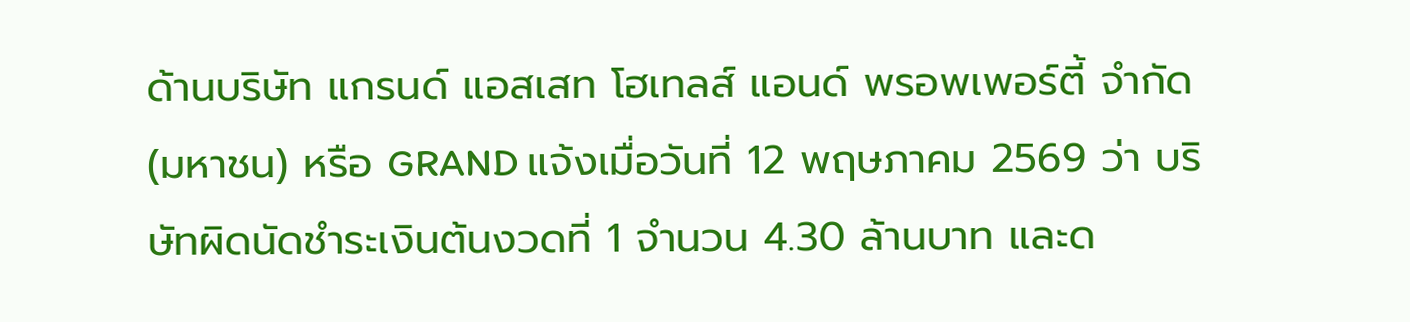ด้านบริษัท แกรนด์ แอสเสท โฮเทลส์ แอนด์ พรอพเพอร์ตี้ จำกัด (มหาชน) หรือ GRAND แจ้งเมื่อวันที่ 12 พฤษภาคม 2569 ว่า บริษัทผิดนัดชำระเงินต้นงวดที่ 1 จำนวน 4.30 ล้านบาท และด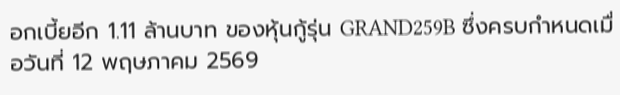อกเบี้ยอีก 1.11 ล้านบาท ของหุ้นกู้รุ่น GRAND259B ซึ่งครบกำหนดเมื่อวันที่ 12 พฤษภาคม 2569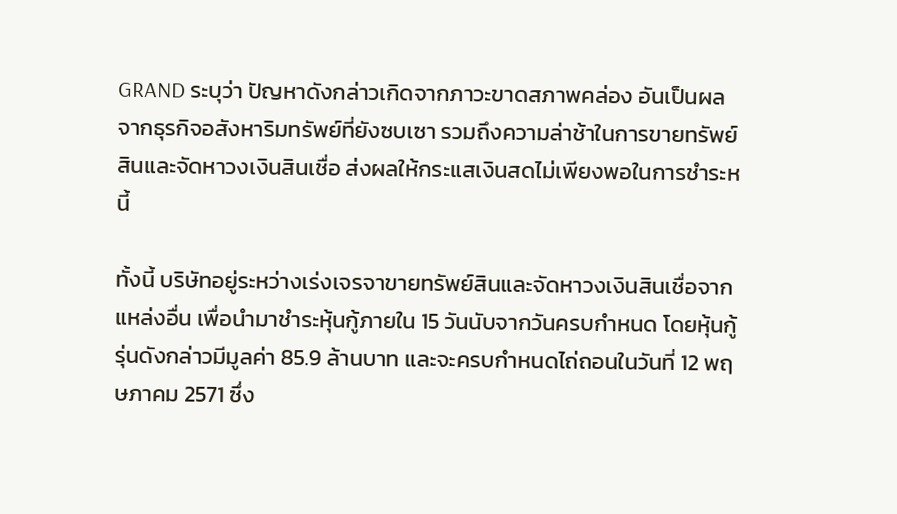GRAND ระบุว่า ปัญหาดังกล่าวเกิดจากภาวะขาดสภาพคล่อง อันเป็นผลจากธุรกิจอสังหาริมทรัพย์ที่ยังซบเซา รวมถึงความล่าช้าในการขายทรัพย์สินและจัดหาวงเงินสินเชื่อ ส่งผลให้กระแสเงินสดไม่เพียงพอในการชำระหนี้

ทั้งนี้ บริษัทอยู่ระหว่างเร่งเจรจาขายทรัพย์สินและจัดหาวงเงินสินเชื่อจากแหล่งอื่น เพื่อนำมาชำระหุ้นกู้ภายใน 15 วันนับจากวันครบกำหนด โดยหุ้นกู้รุ่นดังกล่าวมีมูลค่า 85.9 ล้านบาท และจะครบกำหนดไถ่ถอนในวันที่ 12 พฤษภาคม 2571 ซึ่ง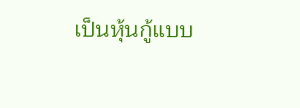เป็นหุ้นกู้แบบ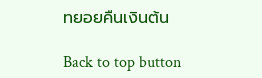ทยอยคืนเงินต้น

Back to top button